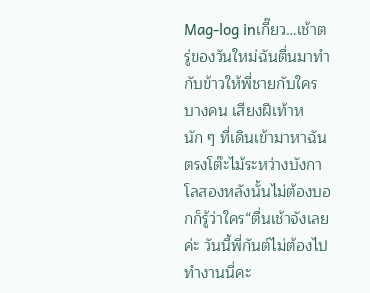Mag-log inเกี๊ยว…เช้าตรู่ของวันใหม่ฉันตื่นมาทำกับข้าวให้พี่ชายกับใครบางคน เสียงฝีเท้าหนัก ๆ ที่เดินเข้ามาหาฉันตรงโต๊ะไม้ระหว่างบังกาโลสองหลังนั้นไม่ต้องบอกก็รู้ว่าใคร“ตื่นเช้าจังเลยค่ะ วันนี้พี่กันต์ไม่ต้องไปทำงานนี่คะ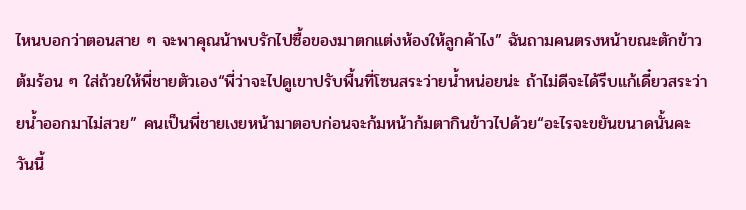ไหนบอกว่าตอนสาย ๆ จะพาคุณน้าพบรักไปซื้อของมาตกแต่งห้องให้ลูกค้าไง” ฉันถามคนตรงหน้าขณะตักข้าวต้มร้อน ๆ ใส่ถ้วยให้พี่ชายตัวเอง“พี่ว่าจะไปดูเขาปรับพื้นที่โซนสระว่ายน้ำหน่อยน่ะ ถ้าไม่ดีจะได้รีบแก้เดี๋ยวสระว่ายน้ำออกมาไม่สวย” คนเป็นพี่ชายเงยหน้ามาตอบก่อนจะก้มหน้าก้มตากินข้าวไปด้วย“อะไรจะขยันขนาดนั้นคะ วันนี้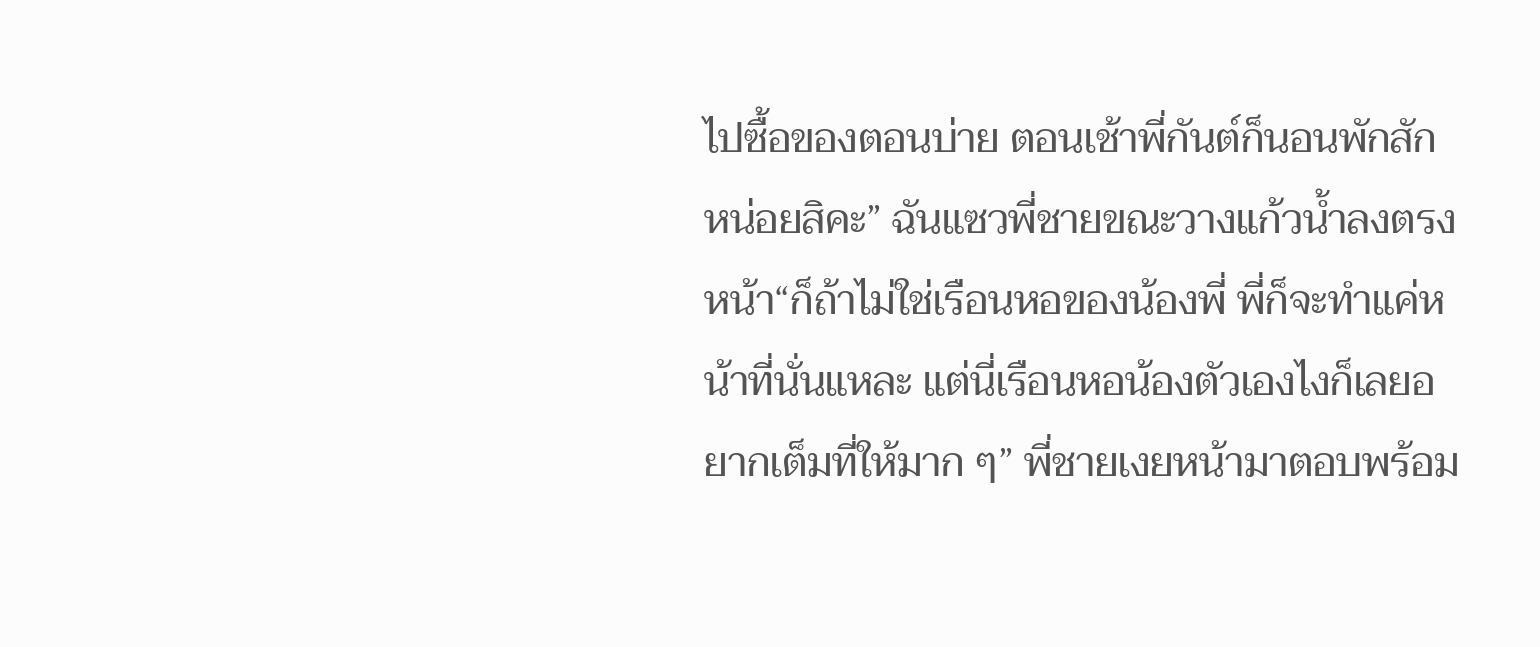ไปซื้อของตอนบ่าย ตอนเช้าพี่กันต์ก็นอนพักสักหน่อยสิคะ” ฉันแซวพี่ชายขณะวางแก้วน้ำลงตรงหน้า“ก็ถ้าไม่ใช่เรือนหอของน้องพี่ พี่ก็จะทำแค่หน้าที่นั่นแหละ แต่นี่เรือนหอน้องตัวเองไงก็เลยอยากเต็มที่ให้มาก ๆ” พี่ชายเงยหน้ามาตอบพร้อม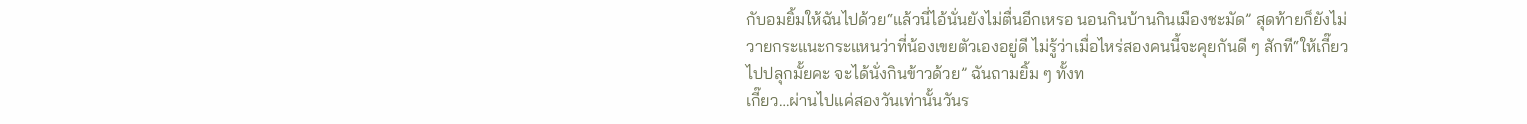กับอมยิ้มให้ฉันไปด้วย“แล้วนี่ไอ้นั่นยังไม่ตื่นอีกเหรอ นอนกินบ้านกินเมืองชะมัด” สุดท้ายก็ยังไม่วายกระแนะกระแหนว่าที่น้องเขยตัวเองอยู่ดี ไม่รู้ว่าเมื่อไหร่สองคนนี้จะคุยกันดี ๆ สักที“ให้เกี๊ยวไปปลุกมั้ยคะ จะได้นั่งกินข้าวด้วย” ฉันถามยิ้ม ๆ ทั้งท
เกี๊ยว…ผ่านไปแค่สองวันเท่านั้นวันร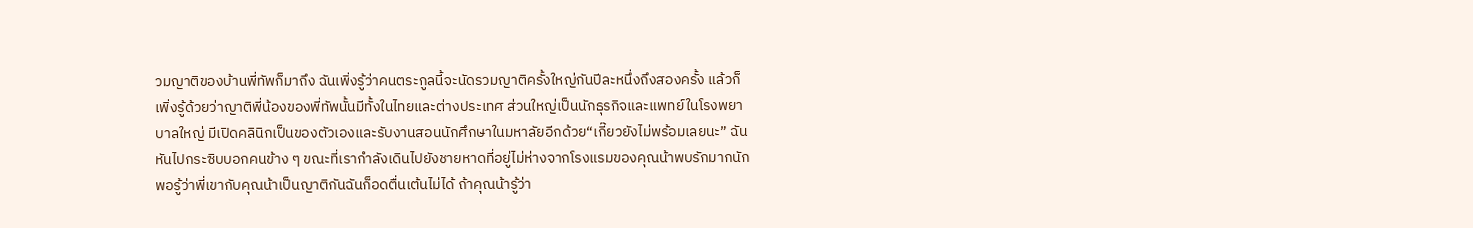วมญาติของบ้านพี่ทัพก็มาถึง ฉันเพิ่งรู้ว่าคนตระกูลนี้จะนัดรวมญาติครั้งใหญ่กันปีละหนึ่งถึงสองครั้ง แล้วก็เพิ่งรู้ด้วยว่าญาติพี่น้องของพี่ทัพนั้นมีทั้งในไทยและต่างประเทศ ส่วนใหญ่เป็นนักธุรกิจและแพทย์ในโรงพยาบาลใหญ่ มีเปิดคลินิกเป็นของตัวเองและรับงานสอนนักศึกษาในมหาลัยอีกด้วย“เกี๊ยวยังไม่พร้อมเลยนะ” ฉันหันไปกระซิบบอกคนข้าง ๆ ขณะที่เรากำลังเดินไปยังชายหาดที่อยู่ไม่ห่างจากโรงแรมของคุณน้าพบรักมากนัก พอรู้ว่าพี่เขากับคุณน้าเป็นญาติกันฉันก็อดตื่นเต้นไม่ได้ ถ้าคุณน้ารู้ว่า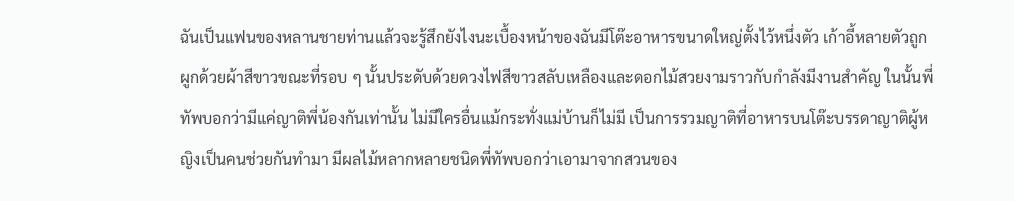ฉันเป็นแฟนของหลานชายท่านแล้วจะรู้สึกยังไงนะเบื้องหน้าของฉันมีโต๊ะอาหารขนาดใหญ่ตั้งไว้หนึ่งตัว เก้าอี้หลายตัวถูกผูกด้วยผ้าสีขาวขณะที่รอบ ๆ นั้นประดับด้วยดวงไฟสีขาวสลับเหลืองและดอกไม้สวยงามราวกับกำลังมีงานสำคัญ ในนั้นพี่ทัพบอกว่ามีแค่ญาติพี่น้องกันเท่านั้น ไม่มีใครอื่นแม้กระทั่งแม่บ้านก็ไม่มี เป็นการรวมญาติที่อาหารบนโต๊ะบรรดาญาติผู้หญิงเป็นคนช่วยกันทำมา มีผลไม้หลากหลายชนิดพี่ทัพบอกว่าเอามาจากสวนของ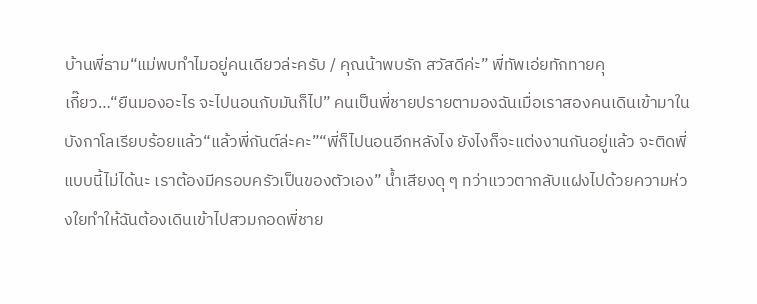บ้านพี่ธาม“แม่พบทำไมอยู่คนเดียวล่ะครับ / คุณน้าพบรัก สวัสดีค่ะ” พี่ทัพเอ่ยทักทายคุ
เกี๊ยว…“ยืนมองอะไร จะไปนอนกับมันก็ไป” คนเป็นพี่ชายปรายตามองฉันเมื่อเราสองคนเดินเข้ามาในบังกาโลเรียบร้อยแล้ว“แล้วพี่กันต์ล่ะคะ”“พี่ก็ไปนอนอีกหลังไง ยังไงก็จะแต่งงานกันอยู่แล้ว จะติดพี่แบบนี้ไม่ได้นะ เราต้องมีครอบครัวเป็นของตัวเอง” น้ำเสียงดุ ๆ ทว่าแววตากลับแฝงไปด้วยความห่วงใยทำให้ฉันต้องเดินเข้าไปสวมกอดพี่ชาย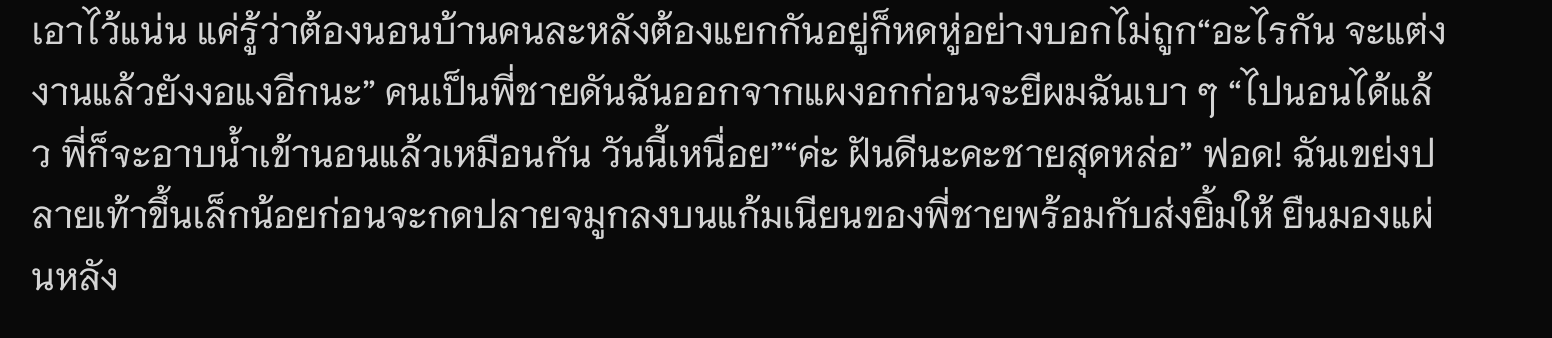เอาไว้แน่น แค่รู้ว่าต้องนอนบ้านคนละหลังต้องแยกกันอยู่ก็หดหู่อย่างบอกไม่ถูก“อะไรกัน จะแต่งงานแล้วยังงอแงอีกนะ” คนเป็นพี่ชายดันฉันออกจากแผงอกก่อนจะยีผมฉันเบา ๆ “ไปนอนได้แล้ว พี่ก็จะอาบน้ำเข้านอนแล้วเหมือนกัน วันนี้เหนื่อย”“ค่ะ ฝันดีนะคะชายสุดหล่อ” ฟอด! ฉันเขย่งปลายเท้าขึ้นเล็กน้อยก่อนจะกดปลายจมูกลงบนแก้มเนียนของพี่ชายพร้อมกับส่งยิ้มให้ ยืนมองแผ่นหลัง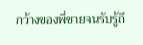กว้างของพี่ชายจนรับรู้ถึ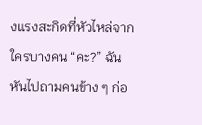งแรงสะกิดที่หัวไหล่จากใครบางคน “คะ?” ฉันหันไปถามคนข้าง ๆ ก่อ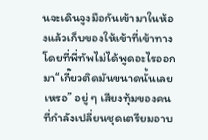นจะเดินจูงมือกันเข้ามาในห้องแล้วเก็บของให้เข้าที่เข้าทางโดยที่พี่ทัพไม่ได้พูดอะไรออกมา“เกี๊ยวติดมันขนาดนั้นเลยเหรอ” อยู่ ๆ เสียงทุ้มของคนที่กำลังเปลี่ยนชุดเตรียมอาบ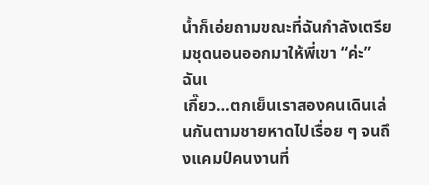น้ำก็เอ่ยถามขณะที่ฉันกำลังเตรียมชุดนอนออกมาให้พี่เขา “ค่ะ” ฉันเ
เกี๊ยว…ตกเย็นเราสองคนเดินเล่นกันตามชายหาดไปเรื่อย ๆ จนถึงแคมป์คนงานที่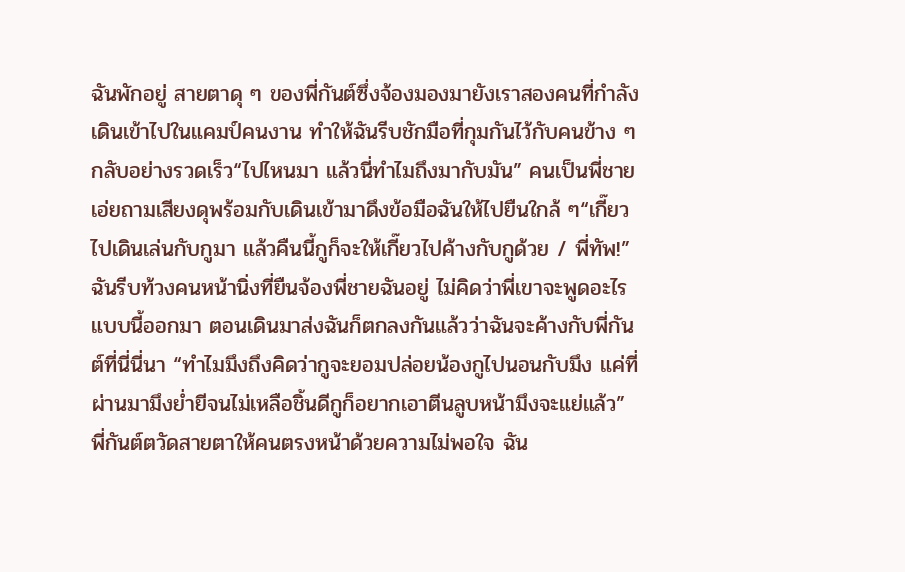ฉันพักอยู่ สายตาดุ ๆ ของพี่กันต์ซึ่งจ้องมองมายังเราสองคนที่กำลังเดินเข้าไปในแคมป์คนงาน ทำให้ฉันรีบชักมือที่กุมกันไว้กับคนข้าง ๆ กลับอย่างรวดเร็ว“ไปไหนมา แล้วนี่ทำไมถึงมากับมัน” คนเป็นพี่ชายเอ่ยถามเสียงดุพร้อมกับเดินเข้ามาดึงข้อมือฉันให้ไปยืนใกล้ ๆ“เกี๊ยวไปเดินเล่นกับกูมา แล้วคืนนี้กูก็จะให้เกี๊ยวไปค้างกับกูด้วย / พี่ทัพ!” ฉันรีบท้วงคนหน้านิ่งที่ยืนจ้องพี่ชายฉันอยู่ ไม่คิดว่าพี่เขาจะพูดอะไรแบบนี้ออกมา ตอนเดินมาส่งฉันก็ตกลงกันแล้วว่าฉันจะค้างกับพี่กันต์ที่นี่นี่นา “ทำไมมึงถึงคิดว่ากูจะยอมปล่อยน้องกูไปนอนกับมึง แค่ที่ผ่านมามึงย่ำยีจนไม่เหลือชิ้นดีกูก็อยากเอาตีนลูบหน้ามึงจะแย่แล้ว” พี่กันต์ตวัดสายตาให้คนตรงหน้าด้วยความไม่พอใจ ฉัน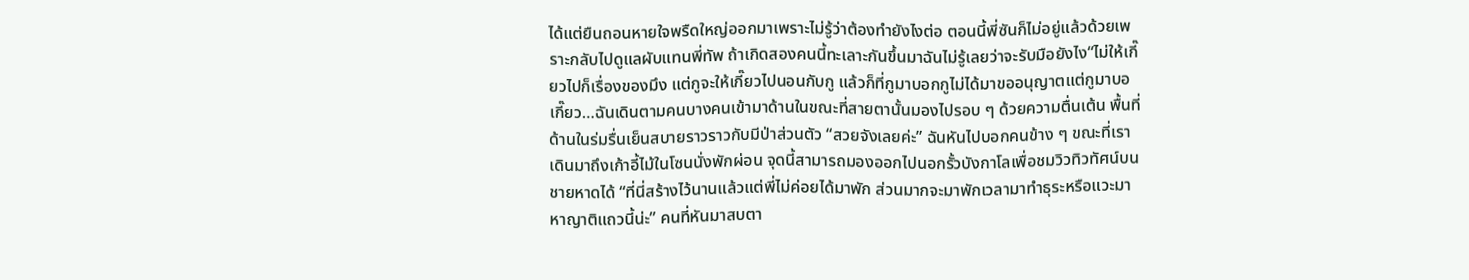ได้แต่ยืนถอนหายใจพรืดใหญ่ออกมาเพราะไม่รู้ว่าต้องทำยังไงต่อ ตอนนี้พี่ซันก็ไม่อยู่แล้วด้วยเพราะกลับไปดูแลผับแทนพี่ทัพ ถ้าเกิดสองคนนี้ทะเลาะกันขึ้นมาฉันไม่รู้เลยว่าจะรับมือยังไง“ไม่ให้เกี๊ยวไปก็เรื่องของมึง แต่กูจะให้เกี๊ยวไปนอนกับกู แล้วก็ที่กูมาบอกกูไม่ได้มาขออนุญาตแต่กูมาบอ
เกี๊ยว…ฉันเดินตามคนบางคนเข้ามาด้านในขณะที่สายตานั้นมองไปรอบ ๆ ด้วยความตื่นเต้น พื้นที่ด้านในร่มรื่นเย็นสบายราวราวกับมีป่าส่วนตัว “สวยจังเลยค่ะ” ฉันหันไปบอกคนข้าง ๆ ขณะที่เราเดินมาถึงเก้าอี้ไม้ในโซนนั่งพักผ่อน จุดนี้สามารถมองออกไปนอกรั้วบังกาโลเพื่อชมวิวทิวทัศน์บนชายหาดได้ “ที่นี่สร้างไว้นานแล้วแต่พี่ไม่ค่อยได้มาพัก ส่วนมากจะมาพักเวลามาทำธุระหรือแวะมาหาญาติแถวนี้น่ะ” คนที่หันมาสบตา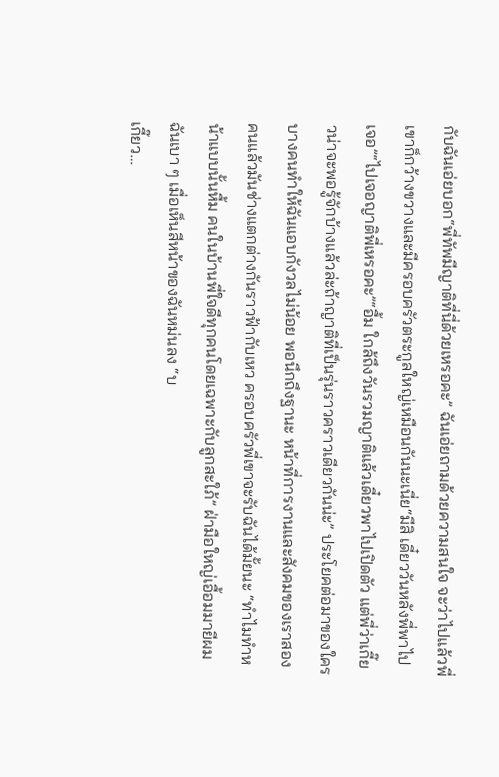กับฉันเอ่ยบอก“พี่ทัพมีญาติที่นี่ด้วยเหรอคะ” ฉันเอ่ยถามด้วยความสนใจ จะว่าไปแล้วพี่เขาก็กว้างขวางและมีครอบครัวตระกูลใหญ่เหมือนกันนะเนี่ย“มีสิ เดี๋ยววันหลังพี่พาไปเจอ”“ไปเจอญาติพี่เหรอคะ”“อื้ม ใกล้ถึงวันรวมญาติแล้วเดี๋ยวพาไปเปิดตัว แต่พี่ว่าเกี๊ยวน่าจะพอรู้จักบ้างแล้วล่ะถ้าญาติที่เป็นรุ่นราวคราวเดียวกันน่ะ” ประโยคต่อมาของใครบางคนทำให้ฉันแอบกังวลไม่น้อย พอนึกถึงฐานะ หน้าที่การงานและสังคมของเราสองคนแล้วมันช่างแตกต่างกันราวฟ้ากับเหว ครอบครัวพี่เขาจะรับฉันได้มั้ยนะ “ทำไมทำหน้าแบบนั้นหื้ม คนในบ้านพี่ใจดีทุกคนโดยเฉพาะกับลูกสะใภ้” ฝ่ามือใหญ่เอื้อมมายีผมฉันเบา ๆ เมื่อเห็นสีหน้าของฉันหม่นลง “บ
เกี๊ยว…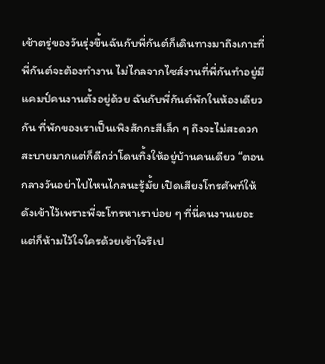เช้าตรู่ของวันรุ่งขึ้นฉันกับพี่กันต์ก็เดินทางมาถึงเกาะที่พี่กันต์จะต้องทำงาน ไม่ไกลจากไซส์งานที่พี่กันทำอยู่มีแคมป์คนงานตั้งอยู่ด้วย ฉันกับพี่กันต์พักในห้องเดียวกัน ที่พักของเราเป็นเพิงสักกะสีเล็ก ๆ ถึงจะไม่สะดวกสะบายมากแต่ก็ดีกว่าโดนทิ้งให้อยู่บ้านคนเดียว “ตอนกลางวันอย่าไปไหนไกลนะรู้มั้ย เปิดเสียงโทรศัพท์ให้ดังเข้าไว้เพราะพี่จะโทรหาเราบ่อย ๆ ที่นี่คนงานเยอะแต่ก็ห้ามไว้ใจใครด้วยเข้าใจรึเป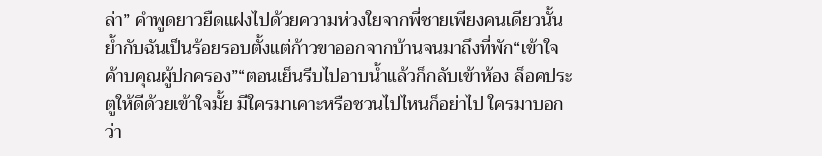ล่า” คำพูดยาวยืดแฝงไปด้วยความห่วงใยจากพี่ชายเพียงคนเดียวนั้นย้ำกับฉันเป็นร้อยรอบตั้งแต่ก้าวขาออกจากบ้านจนมาถึงที่พัก“เข้าใจค้าบคุณผู้ปกครอง”“ตอนเย็นรีบไปอาบน้ำแล้วก็กลับเข้าห้อง ล็อคประตูให้ดีด้วยเข้าใจมั้ย มีใครมาเคาะหรือชวนไปไหนก็อย่าไป ใครมาบอกว่า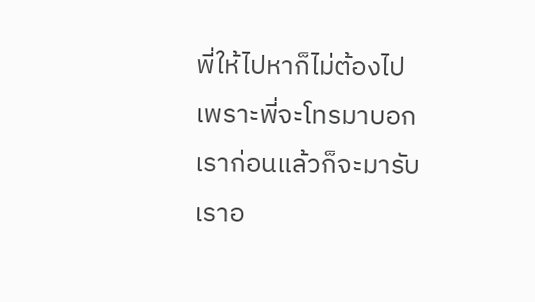พี่ให้ไปหาก็ไม่ต้องไปเพราะพี่จะโทรมาบอกเราก่อนแล้วก็จะมารับเราอ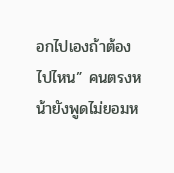อกไปเองถ้าต้องไปไหน” คนตรงหน้ายังพูดไม่ยอมห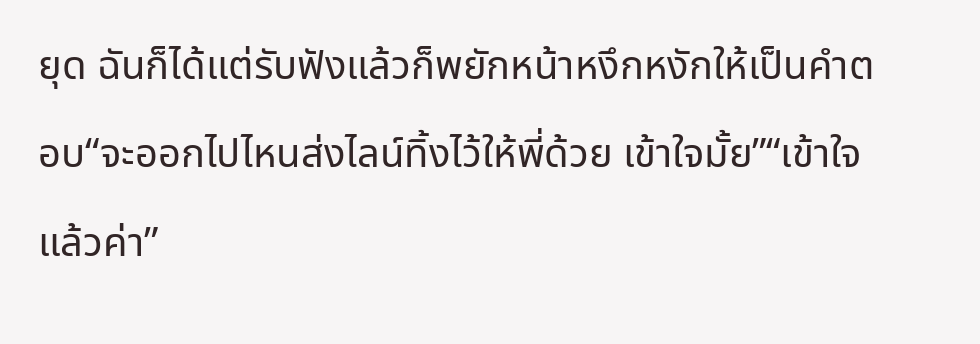ยุด ฉันก็ได้แต่รับฟังแล้วก็พยักหน้าหงึกหงักให้เป็นคำตอบ“จะออกไปไหนส่งไลน์ทิ้งไว้ให้พี่ด้วย เข้าใจมั้ย”“เข้าใจแล้วค่า”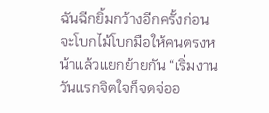ฉันฉีกยิ้มกว้างอีกครั้งก่อนจะโบกไม้โบกมือให้คนตรงหน้าแล้วแยกย้ายกัน “เริ่มงานวันแรกจิตใจก็จดจ่ออ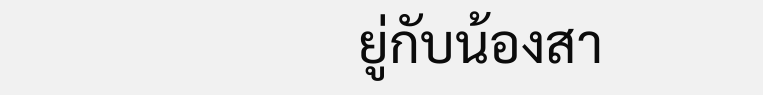ยู่กับน้องสา